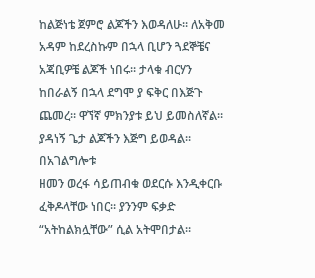ከልጅነቴ ጀምሮ ልጆችን እወዳለሁ። ለአቅመ አዳም ከደረስኩም በኋላ ቢሆን ጓደኞቼና አጃቢዎቼ ልጆች ነበሩ። ታላቁ ብርሃን
ከበራልኝ በኋላ ደግሞ ያ ፍቅር በእጅጉ ጨመረ። ዋኘኛ ምክንያቱ ይህ ይመስለኛል። ያዳነኝ ጌታ ልጆችን እጅግ ይወዳል። በአገልግሎቱ
ዘመን ወረፋ ሳይጠብቁ ወደርሱ እንዲቀርቡ ፈቅዶላቸው ነበር። ያንንም ፍቃድ “አትከልክሏቸው” ሲል አትሞበታል።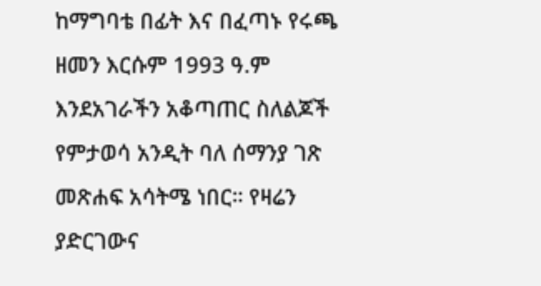ከማግባቴ በፊት እና በፈጣኑ የሩጫ ዘመን እርሱም 1993 ዓ.ም እንደአገራችን አቆጣጠር ስለልጆች
የምታወሳ አንዲት ባለ ሰማንያ ገጽ መጽሐፍ አሳትሜ ነበር። የዛሬን ያድርገውና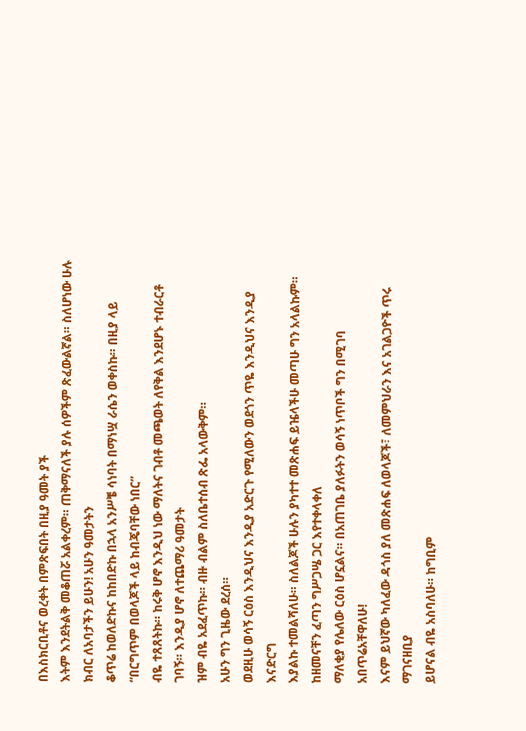በእስክርቢቶና ወረቀት በምጽፍበት በዚያ ዓመት ያች
እትም እንደትልቅ መቆጠሯ አልቀረም። ጠቅማናለች ያሉ ሰዎችም ጽፈውልኛል። ስለሆነው ሁሉ ክብር ለአባታችን ይሁን! አሁን ዓመታትን
ቆጥሬ ከወለድኩና ከከበድኩ በኋላ አንሥቼ ሳነባት በማነሧ ራሴን ወቀስኩ። በዚያ ላይ “በርግጥም በወላጆች ላይ ከብጄባቸው ነበር”
ብዬ ተጸጸትኩ። ከሩቅ ሆኖ እንዲህ ነው ማለትና ገብቶ መጫወት ለየቅል እንደሆኑ ተብራርቶ ገባኝ። እንዲያ ሆኖ ለተጨማሪ ዓመታት
ዝም ብዬ አደፈጥኩ። ብዙ ብልም ስለቤተሰብ ጽፌ አላውቅም።
አሁን ግን ጊዜው ደረሰ።
ወደዚሁ ወሳኝ ርዕስ እንዲህና እንዲያ አድርጉ የሚለውን ወደጎን ጥዬ እንዲህና እንዲያ እናድርግ
እያልኩ ተመልሻለሁ። ስለልጆች ሁሉን ያካተተ መጽሐፍ ይዤላችሁ መጣሁ ግን አላልኩም። ከዘመናቸን ፈጣን ግሥጋሤ ጋር እየተቀላቀለ
ማለቂያ የሌለው ርዕስ ሆኗልና። በአጠገቤ ያለፉትን ወሳኝ ነጥቦች ግን በሚገባ አበጥሬአቸዋለሁ!
እናም ይህኛው ካለፈው ዳጎስ ያለ መጽሐፍ ለወላጆች፣ ለመምህራን እና አገልጋዮች ጥሩ ማገናዘቢያ
ይሆናል ብዬ አስባለሁ። ከግቢም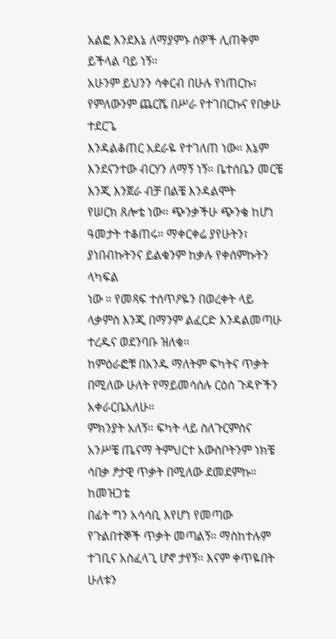አልፎ እንደእኔ ለማያምኑ ሰዎች ሊጠቅም ይችላል ባይ ነኝ።
አሁንም ይህንን ሳቀርብ በሁሉ የነጠርኩ፣ የምለውንም ጨርሼ በሥራ የተገበርኩና የበቃሁ ተደርጌ
እንዳልቆጠር አደራዬ የተገለጠ ነው። እኔም እንደናንተው ብርሃን ለማኝ ነኝ። ቤተሰቤን መርቼ እንጂ እንጀራ ብቻ በልቼ እንዳልሞት
የሠርክ ጸሎቴ ነው። ጭንቃችሁ ጭንቄ ከሆነ ዓመታት ተቆጠሩ። ማቀርቀሬ ያየሁትን፣ ያነበብኩትንና ይልቁንም ከቃሉ የቀሰምኩትን ላካፍል
ነው ። የመጻፍ ተሰጥዖዬን በወረቀት ላይ ላቃምስ እንጂ በማንም ልፈርድ እንዳልመጣሁ ተረዱና ወደንባቡ ዝለቁ።
ከምዕራፎቹ በአንዱ ማለትም ፍካትና ጥቃት በሚለው ሁለት የማይመሳሰሉ ርዕሰ ጉዳዮችን አቀራርቤአለሁ።
ምክንያት አለኝ። ፍካት ላይ ስለጉርምስና አንሥቼ ጤናማ ትምህርተ አውስቦትንም ነክቼ ሳበቃ ፆታዊ ጥቃት በሚለው ደመደምኩ። ከመዝጋቴ
በፊት ግን አሳሳቢ እየሆነ የመጣው የጉልበተኞች ጥቃት መጣልኝ። ማስከተሉም ተገቢና አስፈላጊ ሆኖ ታየኝ። እናም ቀጥዬበት ሁለቱን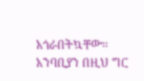አጎራበትኳቸው። አንባቢያን በዚህ ግር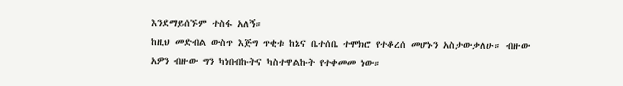እንደማይሰኙም ተስፋ አለኝ።
ከዚህ መድብል ውስጥ እጅግ ጥቂቱ ከኔና ቤተሰቤ ተሞክሮ የተቆረሰ መሆኑን አስታውቃለሁ። ብዙው
አዎን ብዙው ግን ካነበብኩትና ካስተዋልኩት የተቀመመ ነው።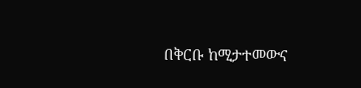በቅርቡ ከሚታተመውና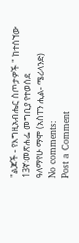"ልጆች - የእግዚአብሔር ስጦታዎች " ከተሰኘው 13ኛ፡መጽሐፌ መግቢያ የተወሰደ
ዓለማየሁ ማሞ (አስፐን ሒል- ሜሪላንድ)
No comments:
Post a Comment